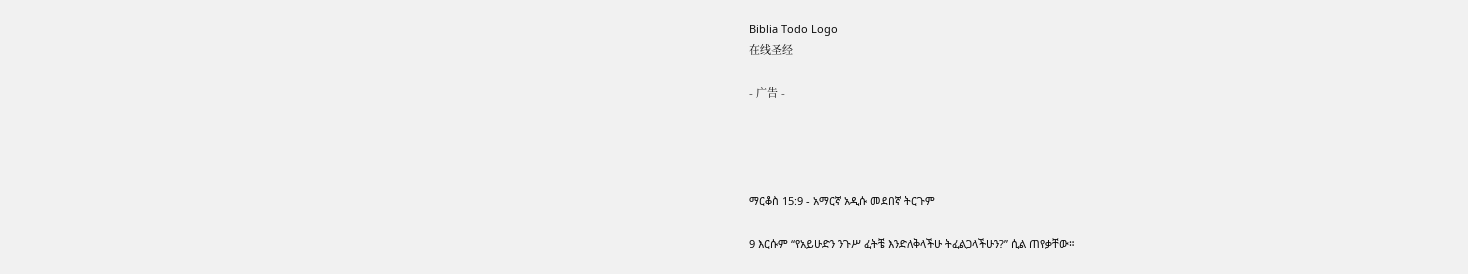Biblia Todo Logo
在线圣经

- 广告 -




ማርቆስ 15:9 - አማርኛ አዲሱ መደበኛ ትርጉም

9 እርሱም “የአይሁድን ንጉሥ ፈትቼ እንድለቅላችሁ ትፈልጋላችሁን?” ሲል ጠየቃቸው።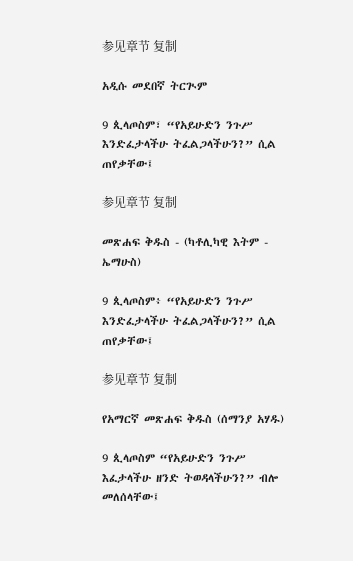参见章节 复制

አዲሱ መደበኛ ትርጒም

9 ጲላጦስም፣ “የአይሁድን ንጉሥ እንድፈታላችሁ ትፈልጋላችሁን?” ሲል ጠየቃቸው፤

参见章节 复制

መጽሐፍ ቅዱስ - (ካቶሊካዊ እትም - ኤማሁስ)

9 ጲላጦስም፥ “የአይሁድን ንጉሥ እንድፈታላችሁ ትፈልጋላችሁን?” ሲል ጠየቃቸው፤

参见章节 复制

የአማርኛ መጽሐፍ ቅዱስ (ሰማንያ አሃዱ)

9 ጲላጦስም “የአይሁድን ንጉሥ እፈታላችሁ ዘንድ ትወዳላችሁን?” ብሎ መለሰላቸው፤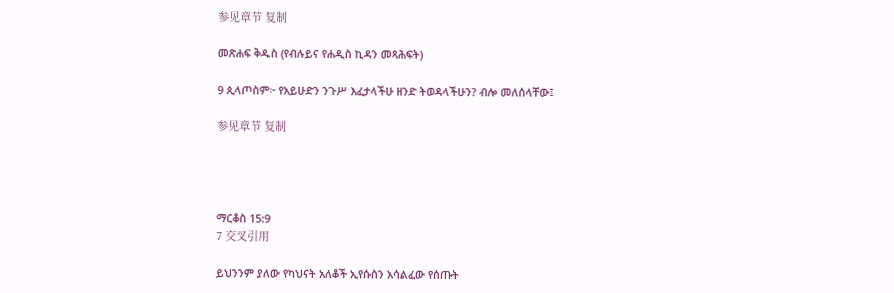参见章节 复制

መጽሐፍ ቅዱስ (የብሉይና የሐዲስ ኪዳን መጻሕፍት)

9 ጲላጦስም፦ የአይሁድን ንጉሥ እፈታላችሁ ዘንድ ትወዳላችሁን? ብሎ መለሰላቸው፤

参见章节 复制




ማርቆስ 15:9
7 交叉引用

ይህንንም ያለው የካህናት አለቆች ኢየሱስን አሳልፈው የሰጡት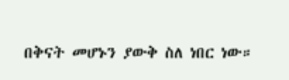በቅናት መሆኑን ያውቅ ስለ ነበር ነው።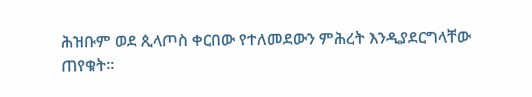ሕዝቡም ወደ ጲላጦስ ቀርበው የተለመደውን ምሕረት እንዲያደርግላቸው ጠየቁት።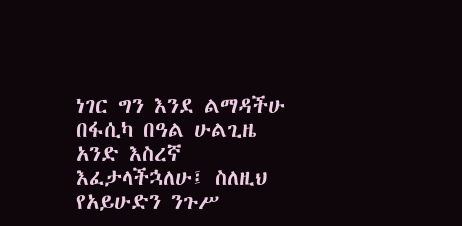ነገር ግን እንደ ልማዳችሁ በፋሲካ በዓል ሁልጊዜ አንድ እስረኛ እፈታላችኋለሁ፤ ስለዚህ የአይሁድን ንጉሥ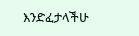እንድፈታላችሁ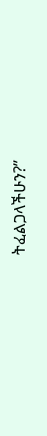ትፈልጋላችሁን?”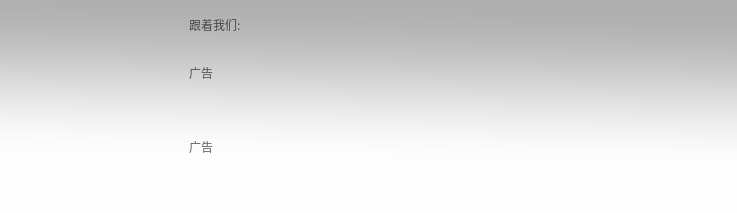跟着我们:

广告


广告